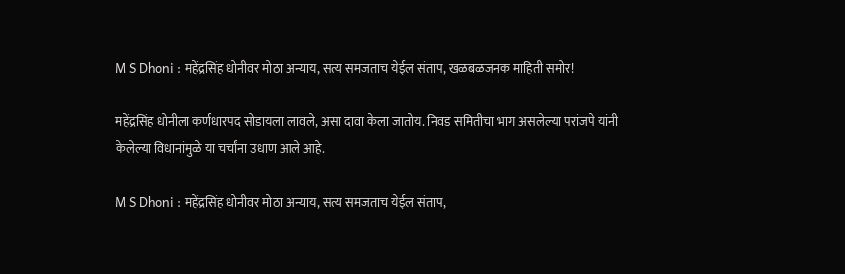M S Dhoni : महेंद्रसिंह धोनीवर मोठा अन्याय, सत्य समजताच येईल संताप, खळबळजनक माहिती समोर!

महेंद्रसिंह धोनीला कर्णधारपद सोडायला लावले, असा दावा केला जातोय. निवड समितीचा भाग असलेल्या परांजपे यांनी केलेल्या विधानांमुळे या चर्चांना उधाण आले आहे.

M S Dhoni : महेंद्रसिंह धोनीवर मोठा अन्याय, सत्य समजताच येईल संताप,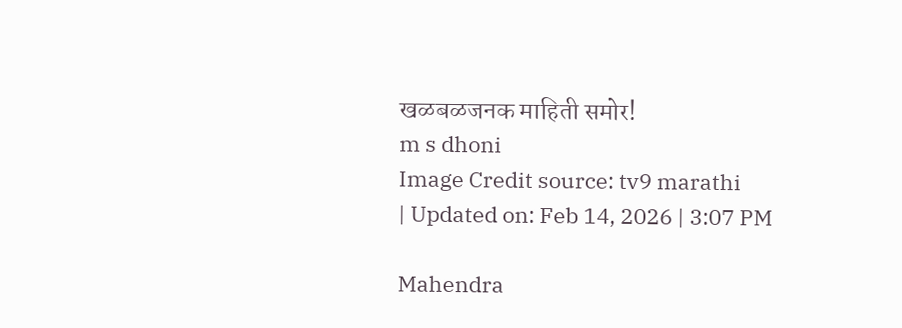खळबळजनक माहिती समोर!
m s dhoni
Image Credit source: tv9 marathi
| Updated on: Feb 14, 2026 | 3:07 PM

Mahendra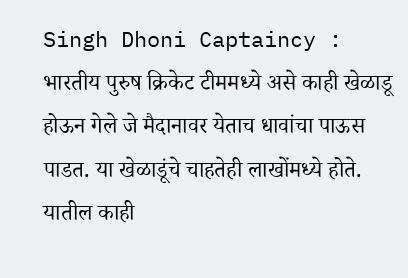Singh Dhoni Captaincy : भारतीय पुरुष क्रिकेट टीममध्ये असे काही खेळाडू होऊन गेले जे मैदानावर येताच धावांचा पाऊस पाडत. या खेळाडूंचे चाहतेही लाखोंमध्ये होते. यातील काही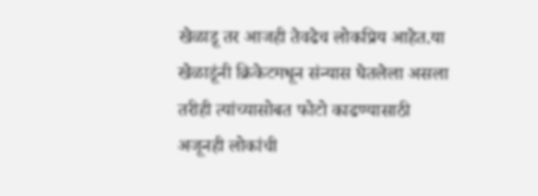खेळाडू तर आजही तेवढेच लोकप्रिय आहेत.या खेळाडूंनी क्रिकेटमधून संन्यास घेतलेला असला तरीही त्यांच्यासोबत फोटो काढण्यासाठी अजूनही लोकांची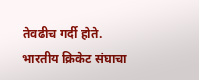तेवढीच गर्दी होते. भारतीय क्रिकेट संघाचा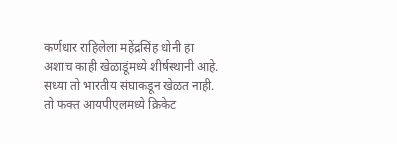कर्णधार राहिलेला महेंद्रसिंह धोनी हा अशाच काही खेळाडूंमध्ये शीर्षस्थानी आहे. सध्या तो भारतीय संघाकडून खेळत नाही. तो फक्त आयपीएलमध्ये क्रिकेट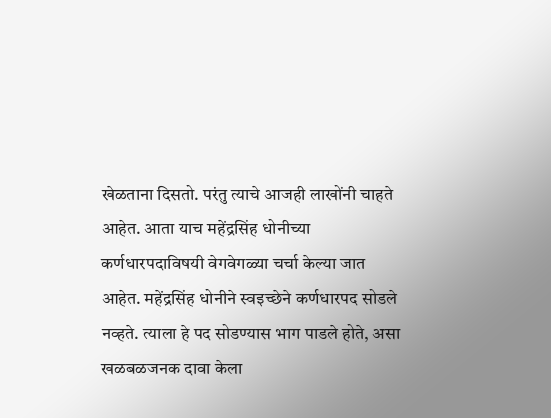खेळताना दिसतो. परंतु त्याचे आजही लाखोंनी चाहते आहेत. आता याच महेंद्रसिंह धोनीच्या कर्णधारपदाविषयी वेगवेगळ्या चर्चा केल्या जात आहेत. महेंद्रसिंह धोनीने स्वइच्छेने कर्णधारपद सोडले नव्हते. त्याला हे पद सोडण्यास भाग पाडले होते, असा खळबळजनक दावा केला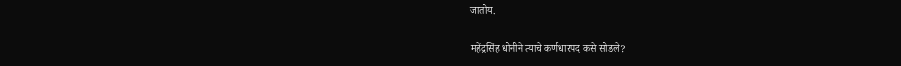जातोय.

महेंद्रसिंह धोनीने त्याचे कर्णधारपद कसे सोडले?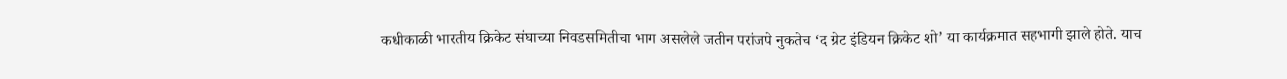कधीकाळी भारतीय क्रिकेट संघाच्या निवडसमितीचा भाग असलेले जतीन परांजपे नुकतेच ‘द ग्रेट इंडियन क्रिकेट शो’ या कार्यक्रमात सहभागी झाले होते. याच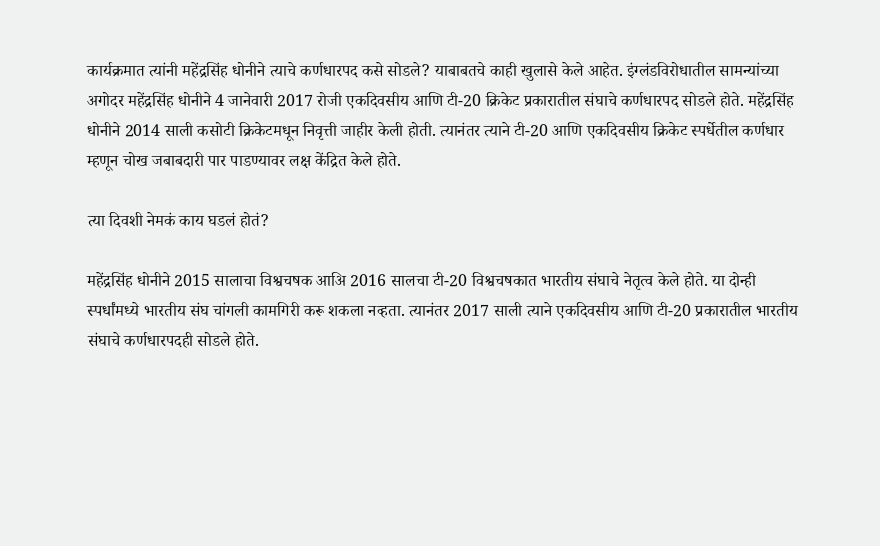कार्यक्रमात त्यांनी महेंद्रसिंह धोनीने त्याचे कर्णधारपद कसे सोडले? याबाबतचे काही खुलासे केले आहेत. इंग्लंडविरोधातील सामन्यांच्या अगोदर महेंद्रसिंह धोनीने 4 जानेवारी 2017 रोजी एकदिवसीय आणि टी-20 क्रिकेट प्रकारातील संघाचे कर्णधारपद सोडले होते. महेंद्रसिंह धोनीने 2014 साली कसोटी क्रिकेटमधून निवृत्ती जाहीर केली होती. त्यानंतर त्याने टी-20 आणि एकदिवसीय क्रिकेट स्पर्धेतील कर्णधार म्हणून चोख जबाबदारी पार पाडण्यावर लक्ष केंद्रित केले होते.

त्या दिवशी नेमकं काय घडलं होतं?

महेंद्रसिंह धोनीने 2015 सालाचा विश्वचषक आअि 2016 सालचा टी-20 विश्वचषकात भारतीय संघाचे नेतृत्व केले होते. या दोन्ही स्पर्धांमध्ये भारतीय संघ चांगली कामगिरी करू शकला नव्हता. त्यानंतर 2017 साली त्याने एकदिवसीय आणि टी-20 प्रकारातील भारतीय संघाचे कर्णधारपदही सोडले होते.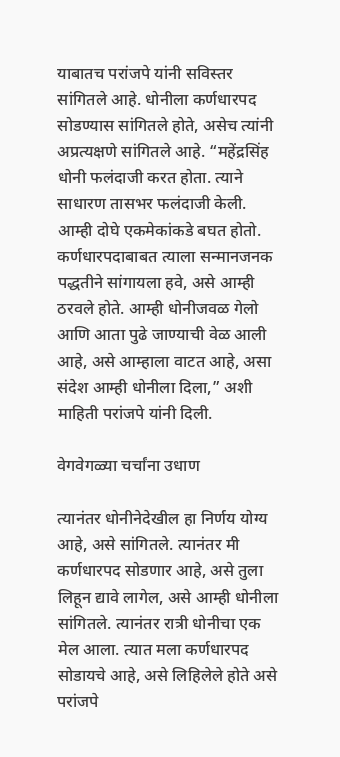याबातच परांजपे यांनी सविस्तर सांगितले आहे. धोनीला कर्णधारपद सोडण्यास सांगितले होते, असेच त्यांनी अप्रत्यक्षणे सांगितले आहे. “महेंद्रसिंह धोनी फलंदाजी करत होता. त्याने साधारण तासभर फलंदाजी केली. आम्ही दोघे एकमेकांकडे बघत होतो. कर्णधारपदाबाबत त्याला सन्मानजनक पद्धतीने सांगायला हवे, असे आम्ही ठरवले होते. आम्ही धोनीजवळ गेलो आणि आता पुढे जाण्याची वेळ आली आहे, असे आम्हाला वाटत आहे, असा संदेश आम्ही धोनीला दिला,” अशी माहिती परांजपे यांनी दिली.

वेगवेगळ्या चर्चांना उधाण

त्यानंतर धोनीनेदेखील हा निर्णय योग्य आहे, असे सांगितले. त्यानंतर मी कर्णधारपद सोडणार आहे, असे तुला लिहून द्यावे लागेल, असे आम्ही धोनीला सांगितले. त्यानंतर रात्री धोनीचा एक मेल आला. त्यात मला कर्णधारपद सोडायचे आहे, असे लिहिलेले होते असे परांजपे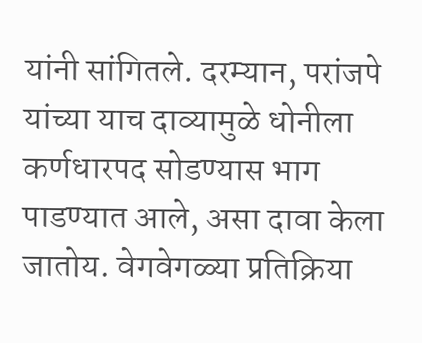यांनी सांगितले. दरम्यान, परांजपे यांच्या याच दाव्यामुळे धोनीला कर्णधारपद सोडण्यास भाग पाडण्यात आले, असा दावा केला जातोय. वेगवेगळ्या प्रतिक्रिया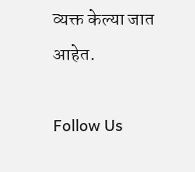व्यक्त केल्या जात आहेत.

Follow Us